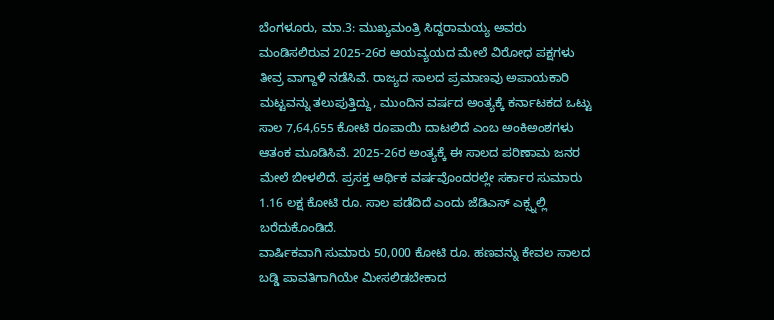ಬೆಂಗಳೂರು, ಮಾ.3: ಮುಖ್ಯಮಂತ್ರಿ ಸಿದ್ದರಾಮಯ್ಯ ಅವರು ಮಂಡಿಸಲಿರುವ 2025-26ರ ಆಯವ್ಯಯದ ಮೇಲೆ ವಿರೋಧ ಪಕ್ಷಗಳು ತೀವ್ರ ವಾಗ್ದಾಳಿ ನಡೆಸಿವೆ. ರಾಜ್ಯದ ಸಾಲದ ಪ್ರಮಾಣವು ಅಪಾಯಕಾರಿ ಮಟ್ಟವನ್ನು ತಲುಪುತ್ತಿದ್ದು, ಮುಂದಿನ ವರ್ಷದ ಅಂತ್ಯಕ್ಕೆ ಕರ್ನಾಟಕದ ಒಟ್ಟು ಸಾಲ 7,64,655 ಕೋಟಿ ರೂಪಾಯಿ ದಾಟಲಿದೆ ಎಂಬ ಅಂಕಿಅಂಶಗಳು ಆತಂಕ ಮೂಡಿಸಿವೆ. 2025-26ರ ಅಂತ್ಯಕ್ಕೆ ಈ ಸಾಲದ ಪರಿಣಾಮ ಜನರ ಮೇಲೆ ಬೀಳಲಿದೆ. ಪ್ರಸಕ್ತ ಆರ್ಥಿಕ ವರ್ಷವೊಂದರಲ್ಲೇ ಸರ್ಕಾರ ಸುಮಾರು 1.16 ಲಕ್ಷ ಕೋಟಿ ರೂ. ಸಾಲ ಪಡೆದಿದೆ ಎಂದು ಜೆಡಿಎಸ್ ಎಕ್ಸ್ನಲ್ಲಿ ಬರೆದುಕೊಂಡಿದೆ.
ವಾರ್ಷಿಕವಾಗಿ ಸುಮಾರು 50,000 ಕೋಟಿ ರೂ. ಹಣವನ್ನು ಕೇವಲ ಸಾಲದ ಬಡ್ಡಿ ಪಾವತಿಗಾಗಿಯೇ ಮೀಸಲಿಡಬೇಕಾದ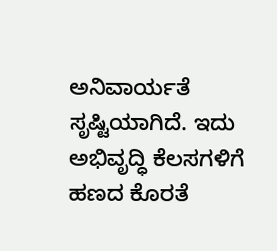ಅನಿವಾರ್ಯತೆ ಸೃಷ್ಟಿಯಾಗಿದೆ. ಇದು ಅಭಿವೃದ್ಧಿ ಕೆಲಸಗಳಿಗೆ ಹಣದ ಕೊರತೆ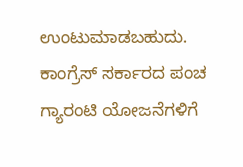ಉಂಟುಮಾಡಬಹುದು. ಕಾಂಗ್ರೆಸ್ ಸರ್ಕಾರದ ಪಂಚ ಗ್ಯಾರಂಟಿ ಯೋಜನೆಗಳಿಗೆ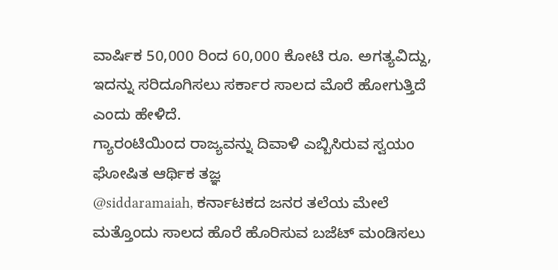ವಾರ್ಷಿಕ 50,000 ರಿಂದ 60,000 ಕೋಟಿ ರೂ. ಅಗತ್ಯವಿದ್ದು, ಇದನ್ನು ಸರಿದೂಗಿಸಲು ಸರ್ಕಾರ ಸಾಲದ ಮೊರೆ ಹೋಗುತ್ತಿದೆ ಎಂದು ಹೇಳಿದೆ.
ಗ್ಯಾರಂಟಿಯಿಂದ ರಾಜ್ಯವನ್ನು ದಿವಾಳಿ ಎಬ್ಬಿಸಿರುವ ಸ್ವಯಂ ಘೋಷಿತ ಆರ್ಥಿಕ ತಜ್ಞ
@siddaramaiah, ಕರ್ನಾಟಕದ ಜನರ ತಲೆಯ ಮೇಲೆ ಮತ್ತೊಂದು ಸಾಲದ ಹೊರೆ ಹೊರಿಸುವ ಬಜೆಟ್ ಮಂಡಿಸಲು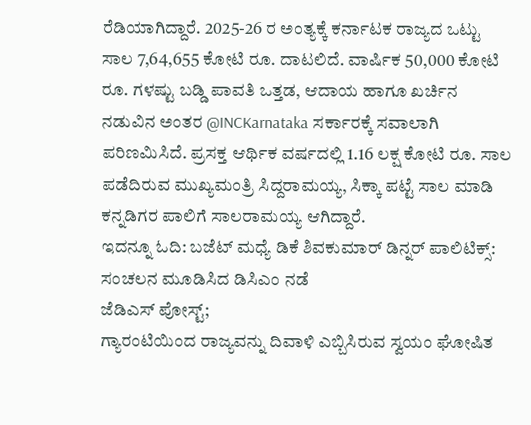ರೆಡಿಯಾಗಿದ್ದಾರೆ. 2025-26 ರ ಅಂತ್ಯಕ್ಕೆ ಕರ್ನಾಟಕ ರಾಜ್ಯದ ಒಟ್ಟು ಸಾಲ 7,64,655 ಕೋಟಿ ರೂ. ದಾಟಲಿದೆ. ವಾರ್ಷಿಕ 50,000 ಕೋಟಿ ರೂ. ಗಳಷ್ಟು ಬಡ್ಡಿ ಪಾವತಿ ಒತ್ತಡ, ಆದಾಯ ಹಾಗೂ ಖರ್ಚಿನ ನಡುವಿನ ಅಂತರ @INCKarnataka ಸರ್ಕಾರಕ್ಕೆ ಸವಾಲಾಗಿ ಪರಿಣಮಿಸಿದೆ. ಪ್ರಸಕ್ತ ಆರ್ಥಿಕ ವರ್ಷದಲ್ಲಿ 1.16 ಲಕ್ಷ ಕೋಟಿ ರೂ. ಸಾಲ ಪಡೆದಿರುವ ಮುಖ್ಯಮಂತ್ರಿ ಸಿದ್ದರಾಮಯ್ಯ, ಸಿಕ್ಕಾ ಪಟ್ಟೆ ಸಾಲ ಮಾಡಿ ಕನ್ನಡಿಗರ ಪಾಲಿಗೆ ಸಾಲರಾಮಯ್ಯ ಆಗಿದ್ದಾರೆ.
ಇದನ್ನೂ ಓದಿ: ಬಜೆಟ್ ಮಧ್ಯೆ ಡಿಕೆ ಶಿವಕುಮಾರ್ ಡಿನ್ನರ್ ಪಾಲಿಟಿಕ್ಸ್: ಸಂಚಲನ ಮೂಡಿಸಿದ ಡಿಸಿಎಂ ನಡೆ
ಜೆಡಿಎಸ್ ಪೋಸ್ಟ್;
ಗ್ಯಾರಂಟಿಯಿಂದ ರಾಜ್ಯವನ್ನು ದಿವಾಳಿ ಎಬ್ಬಿಸಿರುವ ಸ್ವಯಂ ಘೋಷಿತ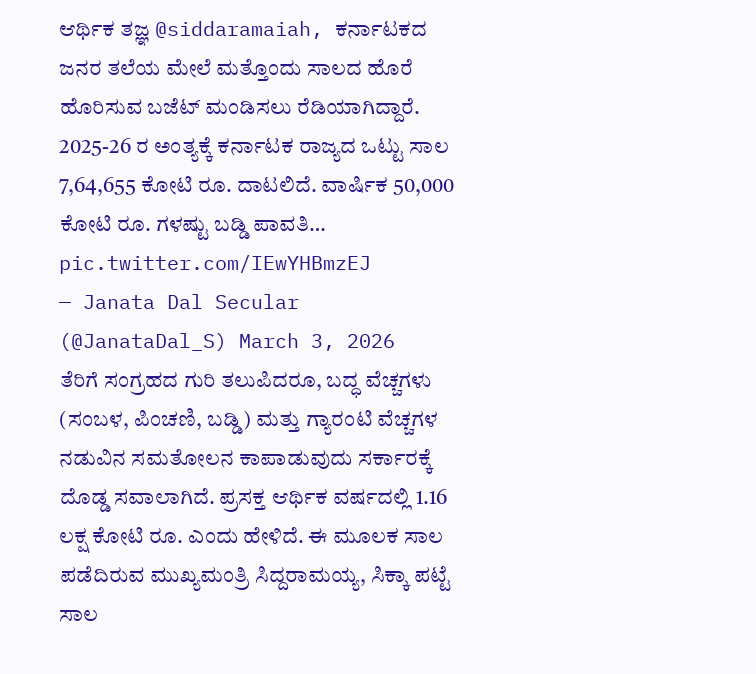ಆರ್ಥಿಕ ತಜ್ಞ @siddaramaiah, ಕರ್ನಾಟಕದ ಜನರ ತಲೆಯ ಮೇಲೆ ಮತ್ತೊಂದು ಸಾಲದ ಹೊರೆ ಹೊರಿಸುವ ಬಜೆಟ್ ಮಂಡಿಸಲು ರೆಡಿಯಾಗಿದ್ದಾರೆ.
2025-26 ರ ಅಂತ್ಯಕ್ಕೆ ಕರ್ನಾಟಕ ರಾಜ್ಯದ ಒಟ್ಟು ಸಾಲ 7,64,655 ಕೋಟಿ ರೂ. ದಾಟಲಿದೆ. ವಾರ್ಷಿಕ 50,000 ಕೋಟಿ ರೂ. ಗಳಷ್ಟು ಬಡ್ಡಿ ಪಾವತಿ… pic.twitter.com/IEwYHBmzEJ
— Janata Dal Secular (@JanataDal_S) March 3, 2026
ತೆರಿಗೆ ಸಂಗ್ರಹದ ಗುರಿ ತಲುಪಿದರೂ, ಬದ್ಧ ವೆಚ್ಚಗಳು (ಸಂಬಳ, ಪಿಂಚಣಿ, ಬಡ್ಡಿ) ಮತ್ತು ಗ್ಯಾರಂಟಿ ವೆಚ್ಚಗಳ ನಡುವಿನ ಸಮತೋಲನ ಕಾಪಾಡುವುದು ಸರ್ಕಾರಕ್ಕೆ ದೊಡ್ಡ ಸವಾಲಾಗಿದೆ. ಪ್ರಸಕ್ತ ಆರ್ಥಿಕ ವರ್ಷದಲ್ಲಿ 1.16 ಲಕ್ಷ ಕೋಟಿ ರೂ. ಎಂದು ಹೇಳಿದೆ. ಈ ಮೂಲಕ ಸಾಲ ಪಡೆದಿರುವ ಮುಖ್ಯಮಂತ್ರಿ ಸಿದ್ದರಾಮಯ್ಯ, ಸಿಕ್ಕಾ ಪಟ್ಟೆ ಸಾಲ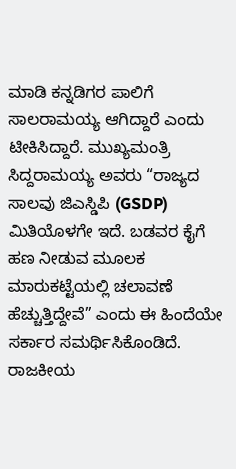ಮಾಡಿ ಕನ್ನಡಿಗರ ಪಾಲಿಗೆ ಸಾಲರಾಮಯ್ಯ ಆಗಿದ್ದಾರೆ ಎಂದು ಟೀಕಿಸಿದ್ದಾರೆ. ಮುಖ್ಯಮಂತ್ರಿ ಸಿದ್ದರಾಮಯ್ಯ ಅವರು “ರಾಜ್ಯದ ಸಾಲವು ಜಿಎಸ್ಡಿಪಿ (GSDP) ಮಿತಿಯೊಳಗೇ ಇದೆ. ಬಡವರ ಕೈಗೆ ಹಣ ನೀಡುವ ಮೂಲಕ ಮಾರುಕಟ್ಟೆಯಲ್ಲಿ ಚಲಾವಣೆ ಹೆಚ್ಚುತ್ತಿದ್ದೇವೆ” ಎಂದು ಈ ಹಿಂದೆಯೇ ಸರ್ಕಾರ ಸಮರ್ಥಿಸಿಕೊಂಡಿದೆ.
ರಾಜಕೀಯ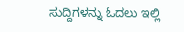ಸುದ್ದಿಗಳನ್ನು ಓದಲು ಇಲ್ಲಿ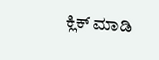ಕ್ಲಿಕ್ ಮಾಡಿ